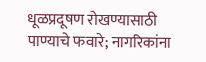धूळप्रदूषण रोखण्यासाठी पाण्याचे फवारे; नागरिकांना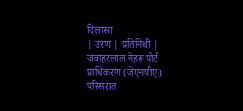दिलासा
| उरण | प्रतिनिधी |
जवाहरलाल नेहरू पोर्ट प्राधिकरण (जेएनपीए) परिसरात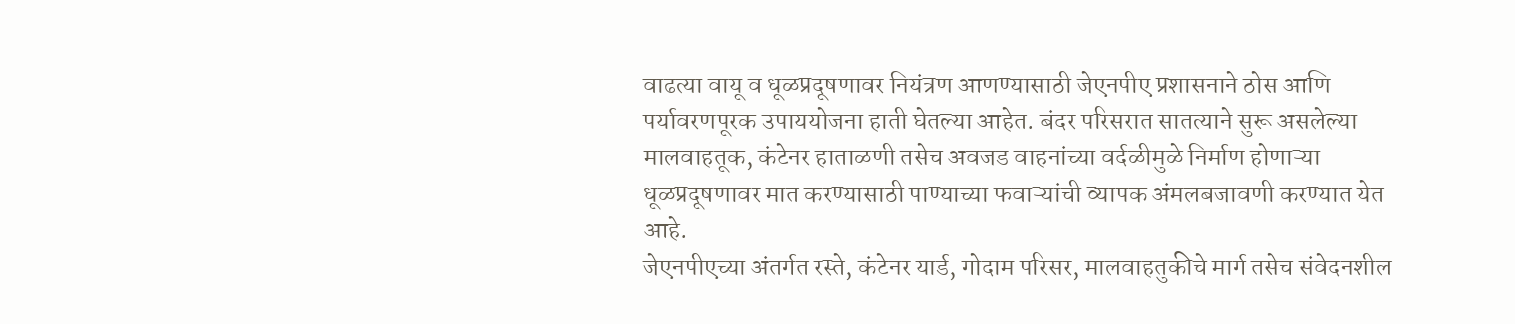वाढत्या वायू व धूळप्रदूषणावर नियंत्रण आणण्यासाठी जेएनपीए प्रशासनाने ठोस आणि पर्यावरणपूरक उपाययोजना हाती घेतल्या आहेत. बंदर परिसरात सातत्याने सुरू असलेल्या मालवाहतूक, कंटेनर हाताळणी तसेच अवजड वाहनांच्या वर्दळीमुळे निर्माण होणाऱ्या धूळप्रदूषणावर मात करण्यासाठी पाण्याच्या फवाऱ्यांची व्यापक अंमलबजावणी करण्यात येत आहे.
जेएनपीएच्या अंतर्गत रस्ते, कंटेनर यार्ड, गोदाम परिसर, मालवाहतुकीचे मार्ग तसेच संवेदनशील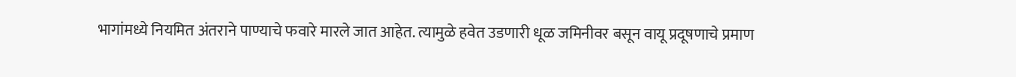भागांमध्ये नियमित अंतराने पाण्याचे फवारे मारले जात आहेत. त्यामुळे हवेत उडणारी धूळ जमिनीवर बसून वायू प्रदूषणाचे प्रमाण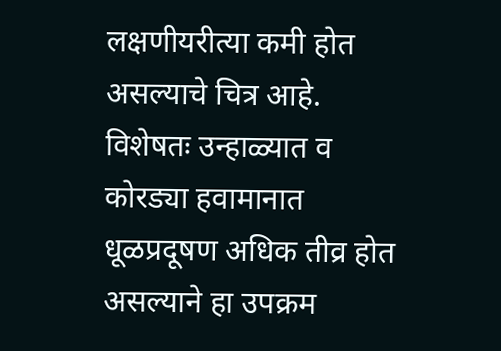लक्षणीयरीत्या कमी होत असल्याचे चित्र आहे. विशेषतः उन्हाळ्यात व कोरड्या हवामानात धूळप्रदूषण अधिक तीव्र होत असल्याने हा उपक्रम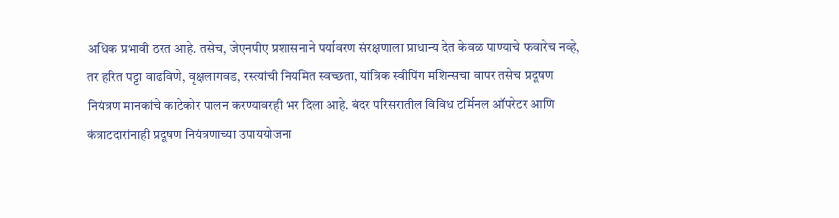अधिक प्रभावी ठरत आहे. तसेच, जेएनपीए प्रशासनाने पर्यावरण संरक्षणाला प्राधान्य देत केवळ पाण्याचे फवारेच नव्हे, तर हरित पट्टा वाढविणे, वृक्षलागवड, रस्त्यांची नियमित स्वच्छता, यांत्रिक स्वीपिंग मशिन्सचा वापर तसेच प्रदूषण नियंत्रण मानकांचे काटेकोर पालन करण्यावरही भर दिला आहे. बंदर परिसरातील विविध टर्मिनल ऑपरेटर आणि कंत्राटदारांनाही प्रदूषण नियंत्रणाच्या उपाययोजना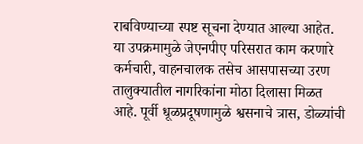राबविण्याच्या स्पष्ट सूचना देण्यात आल्या आहेत.
या उपक्रमामुळे जेएनपीए परिसरात काम करणारे कर्मचारी, वाहनचालक तसेच आसपासच्या उरण तालुक्यातील नागरिकांना मोठा दिलासा मिळत आहे. पूर्वी धूळप्रदूषणामुळे श्वसनाचे त्रास, डोळ्यांची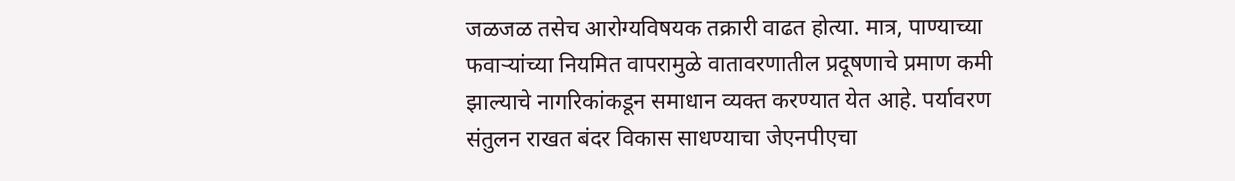जळजळ तसेच आरोग्यविषयक तक्रारी वाढत होत्या. मात्र, पाण्याच्या फवाऱ्यांच्या नियमित वापरामुळे वातावरणातील प्रदूषणाचे प्रमाण कमी झाल्याचे नागरिकांकडून समाधान व्यक्त करण्यात येत आहे. पर्यावरण संतुलन राखत बंदर विकास साधण्याचा जेएनपीएचा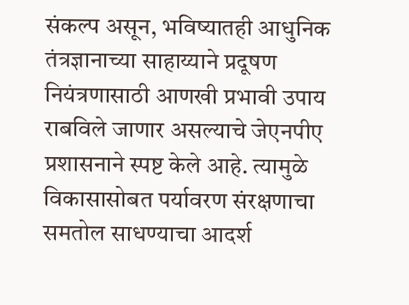संकल्प असून, भविष्यातही आधुनिक तंत्रज्ञानाच्या साहाय्याने प्रदूषण नियंत्रणासाठी आणखी प्रभावी उपाय राबविले जाणार असल्याचे जेएनपीए प्रशासनाने स्पष्ट केले आहे. त्यामुळे विकासासोबत पर्यावरण संरक्षणाचा समतोल साधण्याचा आदर्श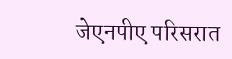जेएनपीए परिसरात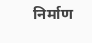निर्माण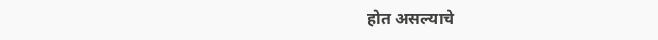होत असल्याचे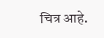चित्र आहे.